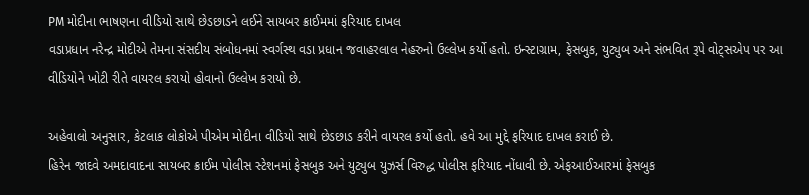PM મોદીના ભાષણના વીડિયો સાથે છેડછાડને લઈને સાયબર ક્રાઈમમાં ફરિયાદ દાખલ
વડાપ્રધાન નરેન્દ્ર મોદીએ તેમના સંસદીય સંબોધનમાં સ્વર્ગસ્થ વડા પ્રધાન જવાહરલાલ નેહરુનો ઉલ્લેખ કર્યો હતો. ઇન્સ્ટાગ્રામ, ફેસબુક, યુટ્યુબ અને સંભવિત રૂપે વોટ્સએપ પર આ વીડિયોને ખોટી રીતે વાયરલ કરાયો હોવાનો ઉલ્લેખ કરાયો છે.

અહેવાલો અનુસાર, કેટલાક લોકોએ પીએમ મોદીના વીડિયો સાથે છેડછાડ કરીને વાયરલ કર્યો હતો. હવે આ મુદ્દે ફરિયાદ દાખલ કરાઈ છે.
હિરેન જાદવે અમદાવાદના સાયબર ક્રાઈમ પોલીસ સ્ટેશનમાં ફેસબુક અને યુટ્યુબ યુઝર્સ વિરુદ્ધ પોલીસ ફરિયાદ નોંધાવી છે. એફઆઈઆરમાં ફેસબુક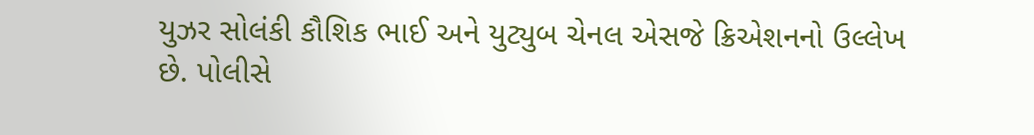યુઝર સોલંકી કૌશિક ભાઈ અને યુટ્યુબ ચેનલ એસજે ક્રિએશનનો ઉલ્લેખ છે. પોલીસે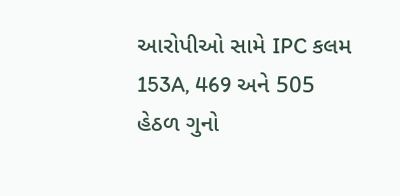આરોપીઓ સામે IPC કલમ 153A, 469 અને 505 હેઠળ ગુનો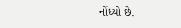નોંધ્યો છે.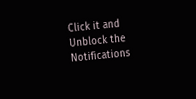Click it and Unblock the Notifications